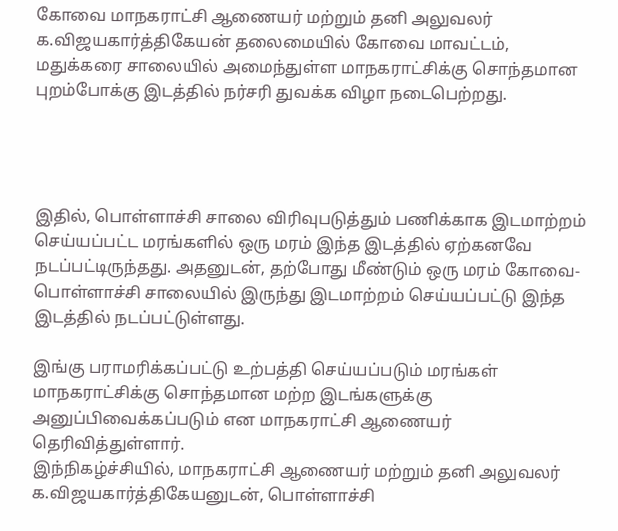கோவை மாநகராட்சி ஆணையர் மற்றும் தனி அலுவலர் க.விஜயகார்த்திகேயன் தலைமையில் கோவை மாவட்டம், மதுக்கரை சாலையில் அமைந்துள்ள மாநகராட்சிக்கு சொந்தமான புறம்போக்கு இடத்தில் நர்சரி துவக்க விழா நடைபெற்றது.




இதில், பொள்ளாச்சி சாலை விரிவுபடுத்தும் பணிக்காக இடமாற்றம் செய்யப்பட்ட மரங்களில் ஒரு மரம் இந்த இடத்தில் ஏற்கனவே நடப்பட்டிருந்தது. அதனுடன், தற்போது மீண்டும் ஒரு மரம் கோவை- பொள்ளாச்சி சாலையில் இருந்து இடமாற்றம் செய்யப்பட்டு இந்த இடத்தில் நடப்பட்டுள்ளது.

இங்கு பராமரிக்கப்பட்டு உற்பத்தி செய்யப்படும் மரங்கள் மாநகராட்சிக்கு சொந்தமான மற்ற இடங்களுக்கு அனுப்பிவைக்கப்படும் என மாநகராட்சி ஆணையர் தெரிவித்துள்ளார்.
இந்நிகழ்ச்சியில், மாநகராட்சி ஆணையர் மற்றும் தனி அலுவலர் க.விஜயகார்த்திகேயனுடன், பொள்ளாச்சி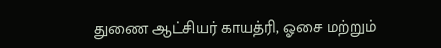துணை ஆட்சியர் காயத்ரி, ஓசை மற்றும்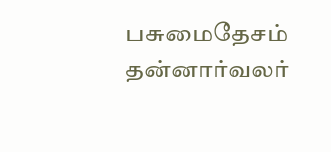பசுமைதேசம் தன்னார்வலர்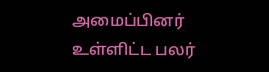அமைப்பினர் உள்ளிட்ட பலர்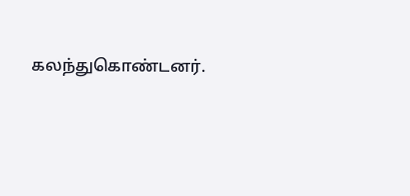கலந்துகொண்டனர்.